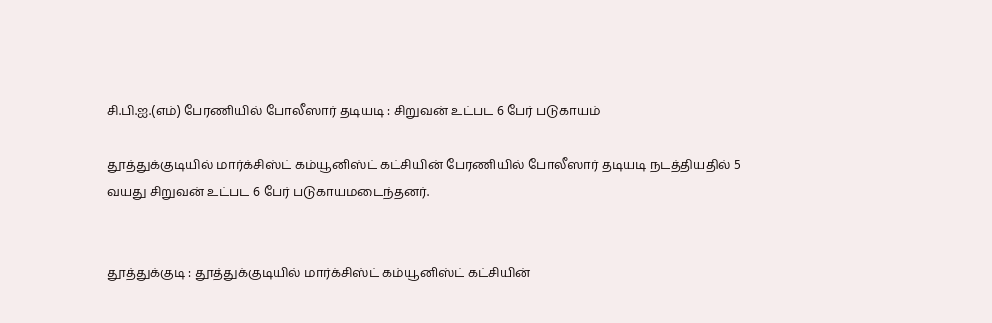சி.பி.ஐ.(எம்) பேரணியில் போலீஸார் தடியடி : சிறுவன் உட்பட 6 பேர் படுகாயம்

தூத்துக்குடியில் மார்க்சிஸ்ட் கம்யூனிஸ்ட் கட்சியின் பேரணியில் போலீஸார் தடியடி நடத்தியதில் 5 வயது சிறுவன் உட்பட 6 பேர் படுகாயமடைந்தனர்.


தூத்துக்குடி : தூத்துக்குடியில் மார்க்சிஸ்ட் கம்யூனிஸ்ட் கட்சியின்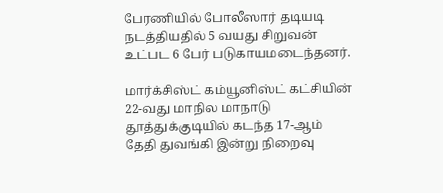பேரணியில் போலீஸார் தடியடி நடத்தியதில் 5 வயது சிறுவன் உட்பட 6 பேர் படுகாயமடைந்தனர்.

மார்க்சிஸ்ட் கம்யூனிஸ்ட் கட்சியின் 22-வது மாநில மாநாடு தூத்துக்குடியில் கடந்த 17-ஆம் தேதி துவங்கி இன்று நிறைவு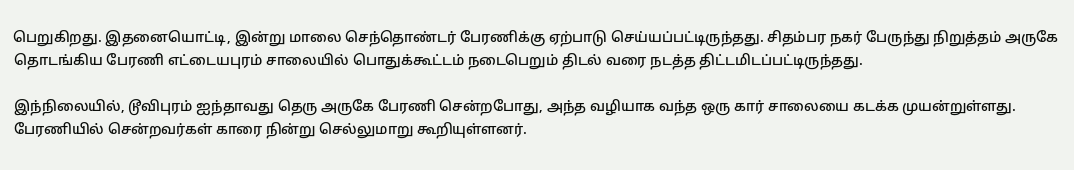பெறுகிறது. இதனையொட்டி, இன்று மாலை செந்தொண்டர் பேரணிக்கு ஏற்பாடு செய்யப்பட்டிருந்தது. சிதம்பர நகர் பேருந்து நிறுத்தம் அருகே தொடங்கிய பேரணி எட்டையபுரம் சாலையில் பொதுக்கூட்டம் நடைபெறும் திடல் வரை நடத்த திட்டமிடப்பட்டிருந்தது.

இந்நிலையில், டூவிபுரம் ஐந்தாவது தெரு அருகே பேரணி சென்றபோது, அந்த வழியாக வந்த ஒரு கார் சாலையை கடக்க முயன்றுள்ளது. பேரணியில் சென்றவர்கள் காரை நின்று செல்லுமாறு கூறியுள்ளனர்.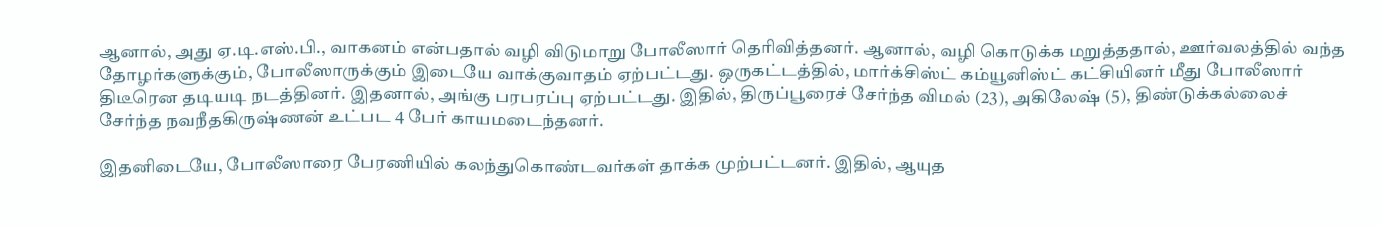ஆனால், அது ஏ.டி.எஸ்.பி., வாகனம் என்பதால் வழி விடுமாறு போலீஸார் தெரிவித்தனர். ஆனால், வழி கொடுக்க மறுத்ததால், ஊர்வலத்தில் வந்த தோழர்களுக்கும், போலீஸாருக்கும் இடையே வாக்குவாதம் ஏற்பட்டது. ஒருகட்டத்தில், மார்க்சிஸ்ட் கம்யூனிஸ்ட் கட்சியினர் மீது போலீஸார் திடீரென தடியடி நடத்தினர். இதனால், அங்கு பரபரப்பு ஏற்பட்டது. இதில், திருப்பூரைச் சேர்ந்த விமல் (23), அகிலேஷ் (5), திண்டுக்கல்லைச் சேர்ந்த நவநீதகிருஷ்ணன் உட்பட 4 பேர் காயமடைந்தனர்.

இதனிடையே, போலீஸாரை பேரணியில் கலந்துகொண்டவர்கள் தாக்க முற்பட்டனர். இதில், ஆயுத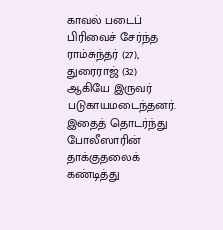காவல் படைப் பிரிவைச் சேர்ந்த ராம்சுந்தர் (27), துரைராஜ் (32) ஆகியே இருவர் படுகாயமடைந்தனர். இதைத் தொடர்ந்து போலீஸாரின் தாக்குதலைக் கண்டித்து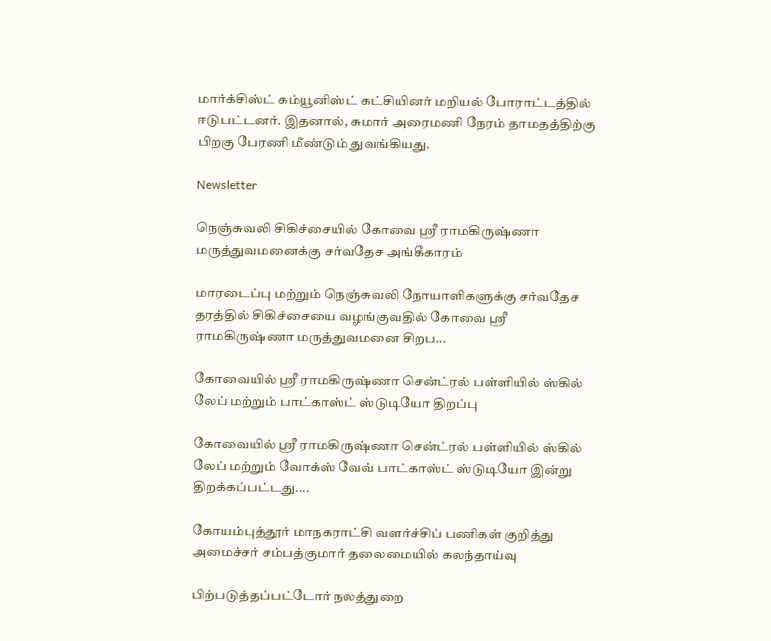மார்க்சிஸ்ட் கம்யூனிஸ்ட் கட்சியினர் மறியல் போராட்டத்தில் ஈடுபட்டனர். இதனால், சுமார் அரைமணி நேரம் தாமதத்திற்கு பிறகு பேரணி மீண்டும் துவங்கியது.

Newsletter

நெஞ்சுவலி சிகிச்சையில் கோவை ஸ்ரீ ராமகிருஷ்ணா மருத்துவமனைக்கு சர்வதேச அங்கீகாரம்

மாரடைப்பு மற்றும் நெஞ்சுவலி நோயாளிகளுக்கு சர்வதேச தரத்தில் சிகிச்சையை வழங்குவதில் கோவை ஸ்ரீ ராமகிருஷ்ணா மருத்துவமனை சிறப...

கோவையில் ஸ்ரீ ராமகிருஷ்ணா சென்ட்ரல் பள்ளியில் ஸ்கில் லேப் மற்றும் பாட்காஸ்ட் ஸ்டுடியோ திறப்பு

கோவையில் ஸ்ரீ ராமகிருஷ்ணா சென்ட்ரல் பள்ளியில் ஸ்கில் லேப் மற்றும் வோக்ஸ் வேவ் பாட்காஸ்ட் ஸ்டுடியோ இன்று திறக்கப்பட்டது....

கோயம்புத்தூர் மாநகராட்சி வளர்ச்சிப் பணிகள் குறித்து அமைச்சர் சம்பத்குமார் தலைமையில் கலந்தாய்வு

பிற்படுத்தப்பட்டோர் நலத்துறை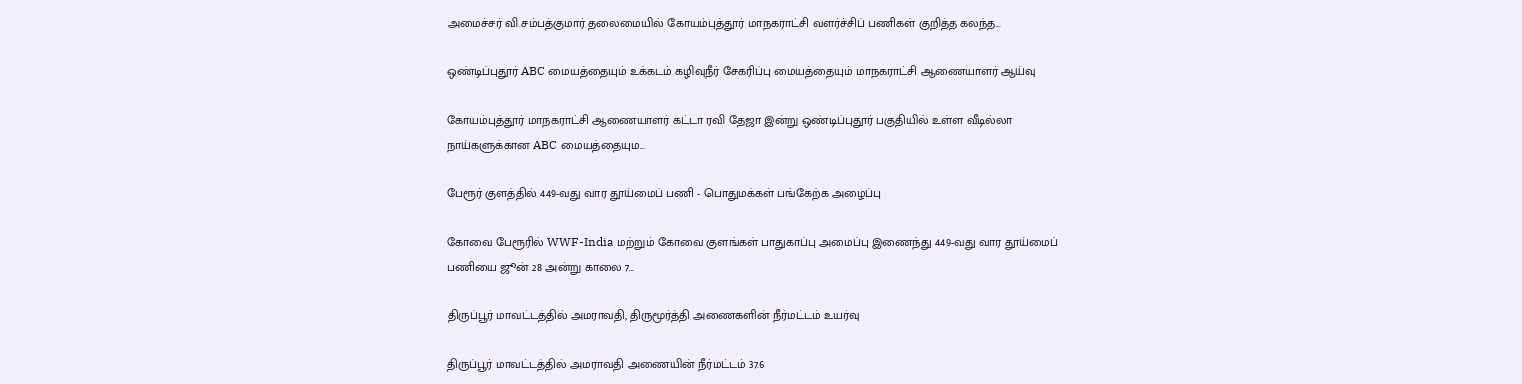அமைச்சர் வி.சம்பத்குமார் தலைமையில் கோயம்புத்தூர் மாநகராட்சி வளர்ச்சிப் பணிகள் குறித்த கலந்த...

ஒண்டிப்புதூர் ABC மையத்தையும் உக்கடம் கழிவுநீர் சேகரிப்பு மையத்தையும் மாநகராட்சி ஆணையாளர் ஆய்வு

கோயம்புத்தூர் மாநகராட்சி ஆணையாளர் கட்டா ரவி தேஜா இன்று ஒண்டிப்புதூர் பகுதியில் உள்ள வீடில்லா நாய்களுக்கான ABC மையத்தையும...

பேரூர் குளத்தில் 449-வது வார தூய்மைப் பணி - பொதுமக்கள் பங்கேற்க அழைப்பு

கோவை பேரூரில் WWF-India மற்றும் கோவை குளங்கள் பாதுகாப்பு அமைப்பு இணைந்து 449-வது வார தூய்மைப் பணியை ஜூன் 28 அன்று காலை 7...

திருப்பூர் மாவட்டத்தில் அமராவதி, திருமூர்த்தி அணைகளின் நீர்மட்டம் உயர்வு

திருப்பூர் மாவட்டத்தில் அமராவதி அணையின் நீர்மட்டம் 37.6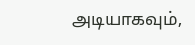அடியாகவும்,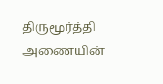திருமூர்த்தி அணையின்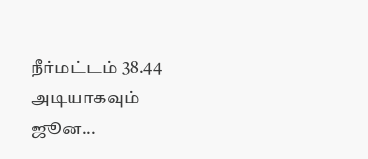நீர்மட்டம் 38.44 அடியாகவும் ஜூன...